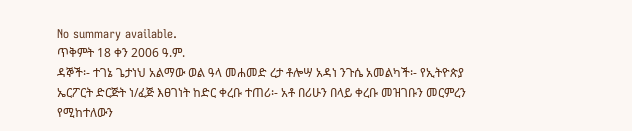No summary available.
ጥቅምት 18 ቀን 2006 ዓ.ም.
ዳኞች፡- ተገኔ ጌታነህ አልማው ወል ዓላ መሐመድ ረታ ቶሎሣ አዳነ ንጉሴ አመልካች፡- የኢትዮጵያ ኤርፖርት ድርጅት ነ/ፈጅ እፀገነት ከድር ቀረቡ ተጠሪ፡- አቶ በሪሁን በላይ ቀረቡ መዝገቡን መርምረን የሚከተለውን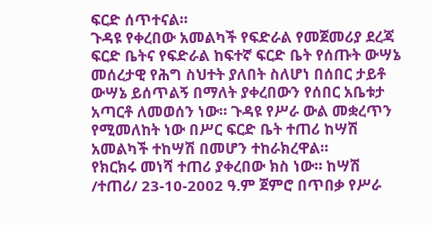ፍርድ ሰጥተናል።
ጉዳዩ የቀረበው አመልካች የፍድራል የመጀመሪያ ደረጃ ፍርድ ቤትና የፍድራል ከፍተኛ ፍርድ ቤት የሰጡት ውሣኔ መሰረታዊ የሕግ ስህተት ያለበት ስለሆነ በሰበር ታይቶ ውሣኔ ይሰጥልኝ በማለት ያቀረበውን የሰበር አቤቱታ አጣርቶ ለመወሰን ነው። ጉዳዩ የሥራ ውል መቋረጥን የሚመለከት ነው በሥር ፍርድ ቤት ተጠሪ ከሣሽ አመልካች ተከሣሽ በመሆን ተከራክረዋል።
የክርክሩ መነሻ ተጠሪ ያቀረበው ክስ ነው። ከሣሽ /ተጠሪ/ 23-10-2002 ዓ.ም ጀምሮ በጥበቃ የሥራ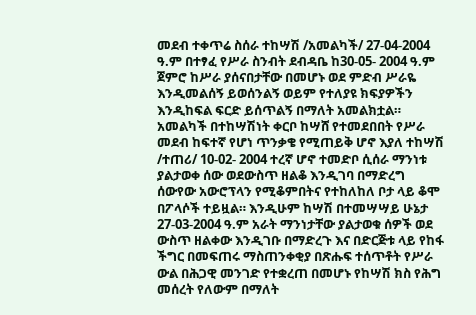መደብ ተቀጥሬ ስሰራ ተከሣሽ /አመልካች/ 27-04-2004 ዓ.ም በተፃፈ የሥራ ስንብት ደብዳቤ ከ30-05- 2004 ዓ.ም ጀምሮ ከሥራ ያሰናበታቸው በመሆኑ ወደ ምድብ ሥራዬ እንዲመልሰኝ ይወሰንልኝ ወይም የተለያዩ ክፍያዎችን እንዲከፍል ፍርድ ይሰጥልኝ በማለት አመልክቷል። አመልካች በተከሣሽነት ቀርቦ ከሣሸ የተመደበበት የሥራ መደብ ከፍተኛ የሆነ ጥንቃቄ የሚጠይቅ ሆኖ እያለ ተከሣሽ /ተጠሪ/ 10-02- 2004 ተረኛ ሆኖ ተመድቦ ሲሰራ ማንነቱ ያልታወቀ ሰው ወደውስጥ ዘልቆ እንዲገባ በማድረግ ሰውየው አውሮፕላን የሚቆምበትና የተከለከለ ቦታ ላይ ቆሞ በፖላሶች ተይዟል። እንዲሁም ከሣሽ በተመሣሣይ ሁኔታ 27-03-2004 ዓ.ም አራት ማንነታቸው ያልታወቁ ሰዎች ወደ ውስጥ ዘልቀው እንዲገቡ በማድረጉ እና በድርጅቱ ላይ የከፋ ችግር በመፍጠሩ ማስጠንቀቂያ በጽሑፍ ተሰጥቶት የሥራ ውል በሕጋዊ መንገድ የተቋረጠ በመሆኑ የከሣሽ ክስ የሕግ መሰረት የለውም በማለት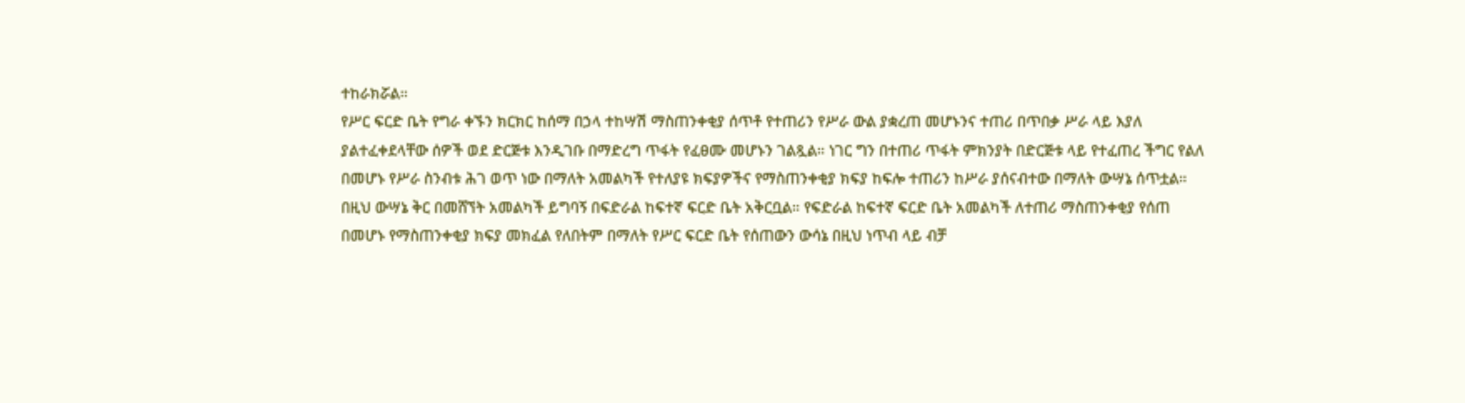ተከራክሯል።
የሥር ፍርድ ቤት የግራ ቀኙን ክርክር ከሰማ በኃላ ተከሣሽ ማስጠንቀቂያ ሰጥቶ የተጠሪን የሥራ ውል ያቋረጠ መሆኑንና ተጠሪ በጥበቃ ሥራ ላይ እያለ ያልተፈቀደላቸው ሰዎች ወደ ድርጅቱ እንዲገቡ በማድረግ ጥፋት የፈፀሙ መሆኑን ገልጿል። ነገር ግን በተጠሪ ጥፋት ምክንያት በድርጅቱ ላይ የተፈጠረ ችግር የልለ በመሆኑ የሥራ ስንብቱ ሕገ ወጥ ነው በማለት አመልካች የተለያዩ ክፍያዎችና የማስጠንቀቂያ ክፍያ ከፍሎ ተጠሪን ከሥራ ያሰናብተው በማለት ውሣኔ ሰጥቷል። በዚህ ውሣኔ ቅር በመሸኘት አመልካች ይግባኝ በፍድራል ከፍተኛ ፍርድ ቤት አቅርቧል። የፍድራል ከፍተኛ ፍርድ ቤት አመልካች ለተጠሪ ማስጠንቀቂያ የሰጠ በመሆኑ የማስጠንቀቂያ ክፍያ መክፈል የለበትም በማለት የሥር ፍርድ ቤት የሰጠውን ውሳኔ በዚህ ነጥብ ላይ ብቻ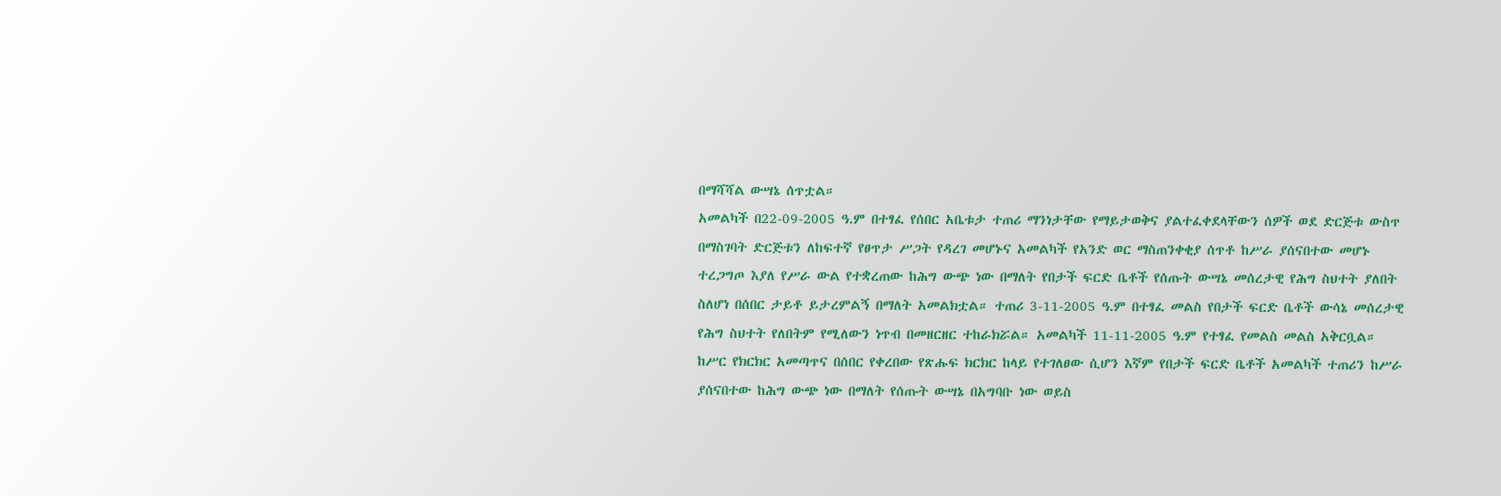በማሻሻል ውሣኔ ሰጥቷል።
አመልካች በ22-09-2005 ዓ.ም በተፃፈ የሰበር አቤቱታ ተጠሪ ማንነታቸው የማይታወቅና ያልተፈቀደላቸውን ሰዎች ወደ ድርጅቱ ውስጥ በማስገባት ድርጅቱን ለከፍተኛ የፀጥታ ሥጋት የዳረገ መሆኑና አመልካች የአንድ ወር ማስጠንቀቂያ ሰጥቶ ከሥራ ያሰናበተው መሆኑ ተረጋግጦ እያለ የሥራ ውል የተቋረጠው ከሕግ ውጭ ነው በማለት የበታች ፍርድ ቤቶች የሰጡት ውሣኔ መሰረታዊ የሕግ ስህተት ያለበት ስለሆነ በሰበር ታይቶ ይታረምልኝ በማለት አመልክቷል። ተጠሪ 3-11-2005 ዓ.ም በተፃፈ መልስ የበታች ፍርድ ቤቶች ውሳኔ መሰረታዊ የሕግ ስህተት የለበትም የሚለውን ነጥብ በመዘርዘር ተከራክሯል። አመልካች 11-11-2005 ዓ.ም የተፃፈ የመልስ መልስ አቅርቧል።
ከሥር የክርክር አመጣጥና በሰበር የቀረበው የጽሑፍ ክርክር ከላይ የተገለፀው ሲሆን እኛም የበታች ፍርድ ቤቶች አመልካች ተጠሪን ከሥራ ያሰናበተው ከሕግ ውጭ ነው በማለት የሰጡት ውሣኔ በአግባቡ ነው ወይስ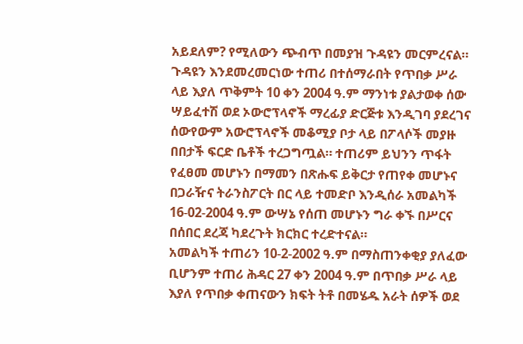አይደለም? የሚለውን ጭብጥ በመያዝ ጉዳዩን መርምረናል።
ጉዳዩን እንደመረመርነው ተጠሪ በተሰማራበት የጥበቃ ሥራ ላይ እያለ ጥቅምት 10 ቀን 2004 ዓ.ም ማንነቱ ያልታወቀ ሰው ሣይፈተሽ ወደ ኦውሮፕላኖች ማረፊያ ድርጅቱ እንዲገባ ያደረገና ሰውየውም አውሮፕላኖች መቆሚያ ቦታ ላይ በፖላሶች መያዙ በበታች ፍርድ ቤቶች ተረጋግጧል። ተጠሪም ይህንን ጥፋት የፈፀመ መሆኑን በማመን በጽሑፍ ይቅርታ የጠየቀ መሆኑና በጋራዥና ትራንስፖርት በር ላይ ተመድቦ እንዲሰራ አመልካች 16-02-2004 ዓ.ም ውሣኔ የሰጠ መሆኑን ግራ ቀኙ በሥርና በሰበር ደረጃ ካደረጉት ክርክር ተረድተናል።
አመልካች ተጠሪን 10-2-2002 ዓ.ም በማስጠንቀቂያ ያለፈው ቢሆንም ተጠሪ ሕዳር 27 ቀን 2004 ዓ.ም በጥበቃ ሥራ ላይ እያለ የጥበቃ ቀጠናውን ክፍት ትቶ በመሄዱ አራት ሰዎች ወደ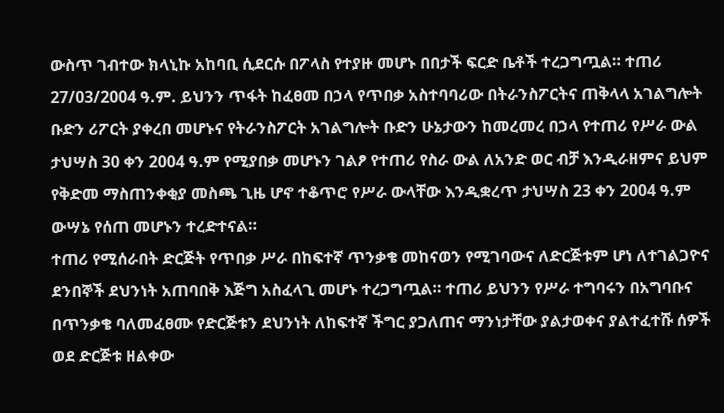ውስጥ ገብተው ክላኒኩ አከባቢ ሲደርሱ በፖላስ የተያዙ መሆኑ በበታች ፍርድ ቤቶች ተረጋግጧል። ተጠሪ 27/03/2004 ዓ.ም. ይህንን ጥፋት ከፈፀመ በኃላ የጥበቃ አስተባባሪው በትራንስፖርትና ጠቅላላ አገልግሎት ቡድን ሪፖርት ያቀረበ መሆኑና የትራንስፖርት አገልግሎት ቡድን ሁኔታውን ከመረመረ በኃላ የተጠሪ የሥራ ውል ታህሣስ 30 ቀን 2004 ዓ.ም የሚያበቃ መሆኑን ገልፆ የተጠሪ የስራ ውል ለአንድ ወር ብቻ እንዲራዘምና ይህም የቅድመ ማስጠንቀቂያ መስጫ ጊዜ ሆኖ ተቆጥሮ የሥራ ውላቸው እንዲቋረጥ ታህሣስ 23 ቀን 2004 ዓ.ም ውሣኔ የሰጠ መሆኑን ተረድተናል።
ተጠሪ የሚሰራበት ድርጅት የጥበቃ ሥራ በከፍተኛ ጥንቃቄ መከናወን የሚገባውና ለድርጅቱም ሆነ ለተገልጋዮና ደንበኞች ደህንነት አጠባበቅ እጅግ አስፈላጊ መሆኑ ተረጋግጧል። ተጠሪ ይህንን የሥራ ተግባሩን በአግባቡና በጥንቃቄ ባለመፈፀሙ የድርጅቱን ደህንነት ለከፍተኛ ችግር ያጋለጠና ማንነታቸው ያልታወቀና ያልተፈተሹ ሰዎች ወደ ድርጅቱ ዘልቀው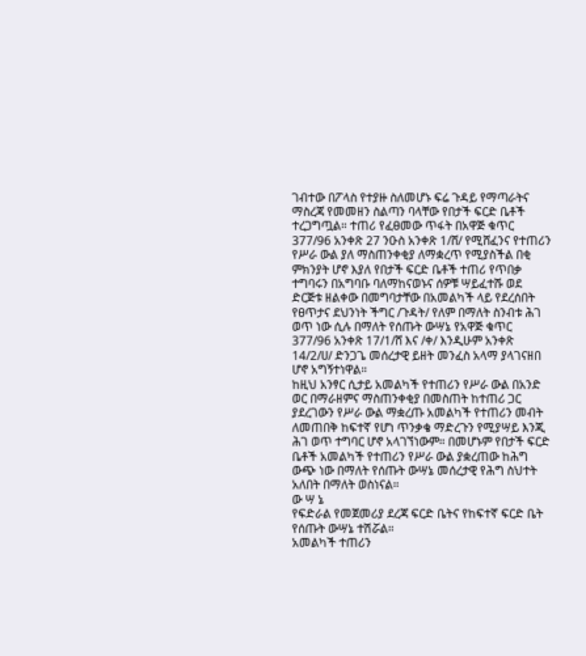ገብተው በፖላስ የተያዙ ስለመሆኑ ፍሬ ጉዳይ የማጣራትና ማስረጃ የመመዘን ስልጣን ባላቸው የበታች ፍርድ ቤቶች ተረጋግጧል። ተጠሪ የፈፀመው ጥፋት በአዋጅ ቁጥር 377/96 አንቀጽ 27 ንዑስ አንቀጽ 1/ሸ/ የሚሸፈንና የተጠሪን የሥራ ውል ያለ ማስጠንቀቂያ ለማቋረጥ የሚያስችል በቂ ምክንያት ሆኖ እያለ የበታች ፍርድ ቤቶች ተጠሪ የጥበቃ ተግባሩን በአግባቡ ባለማከናወኑና ሰዎቹ ሣይፈተሹ ወደ ድርጅቱ ዘልቀው በመግባታቸው በአመልካች ላይ የደረሰበት የፀጥታና ደህንነት ችግር /ጉዳት/ የለም በማለት ስንብቱ ሕገ ወጥ ነው ሲሉ በማለት የሰጡት ውሣኔ የአዋጅ ቁጥር 377/96 አንቀጽ 17/1/ሸ እና /ቀ/ እንዲሁም አንቀጽ 14/2/ሀ/ ድንጋጌ መሰረታዊ ይዘት መንፈስ አላማ ያላገናዘበ ሆኖ አግኝተነዋል።
ከዚህ አንፃር ሲታይ አመልካች የተጠሪን የሥራ ውል በአንድ ወር በማራዘምና ማስጠንቀቂያ በመስጠት ከተጠሪ ጋር ያደረገውን የሥራ ውል ማቋረጡ አመልካች የተጠሪን መብት ለመጠበቅ ከፍተኛ የሆነ ጥንቃቄ ማድረጉን የሚያሣይ እንጂ ሕገ ወጥ ተግባር ሆኖ አላገኘነውም። በመሆኑም የበታች ፍርድ ቤቶች አመልካች የተጠሪን የሥራ ውል ያቋረጠው ከሕግ ውጭ ነው በማለት የሰጡት ውሣኔ መሰረታዊ የሕግ ስህተት አለበት በማለት ወስነናል።
ው ሣ ኔ
የፍድራል የመጀመሪያ ደረጃ ፍርድ ቤትና የከፍተኛ ፍርድ ቤት የሰጡት ውሣኔ ተሽሯል።
አመልካች ተጠሪን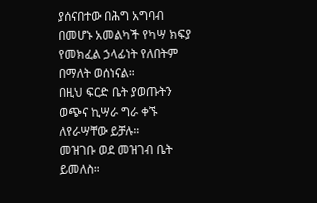ያሰናበተው በሕግ አግባብ በመሆኑ አመልካች የካሣ ክፍያ የመክፈል ኃላፊነት የለበትም በማለት ወሰነናል።
በዚህ ፍርድ ቤት ያወጡትን ወጭና ኪሣራ ግራ ቀኙ ለየራሣቸው ይቻሉ።
መዝገቡ ወደ መዝገብ ቤት ይመለስ።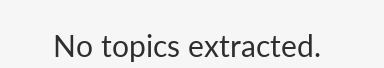No topics extracted.